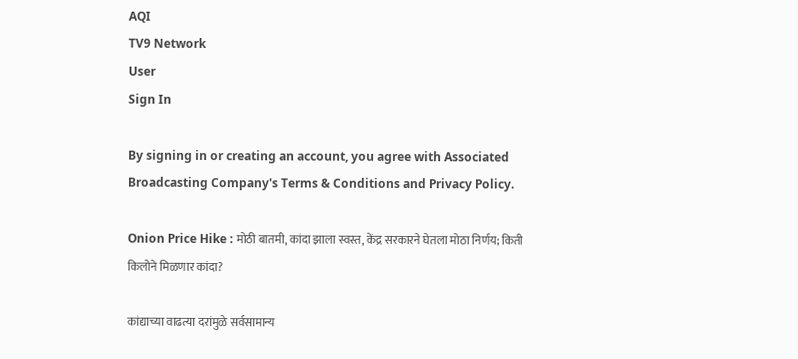AQI
TV9 Network
User
Sign In

By signing in or creating an account, you agree with Associated Broadcasting Company's Terms & Conditions and Privacy Policy.

Onion Price Hike : मोठी बातमी, कांदा झाला स्वस्त, केंद्र सरकारने घेतला मोठा निर्णय; किती किलोने मिळणार कांदा?

कांद्याच्या वाढत्या दरांमुळे सर्वसामान्य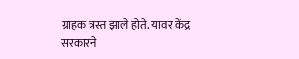ग्राहक त्रस्त झाले होते. यावर केंद्र सरकारने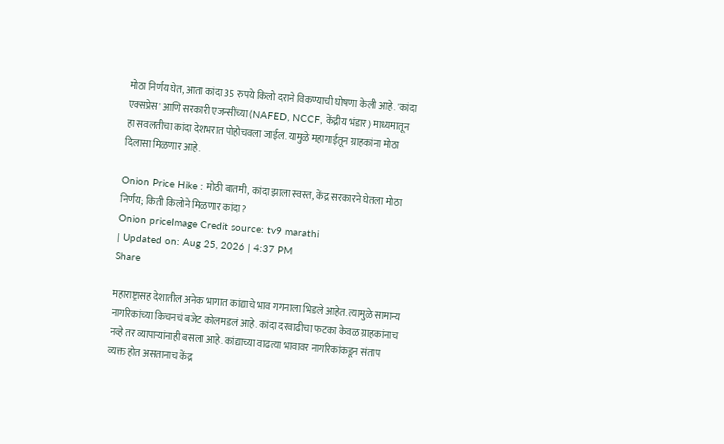मोठा निर्णय घेत, आता कांदा 35 रुपये किलो दराने विकण्याची घोषणा केली आहे. 'कांदा एक्सप्रेस' आणि सरकारी एजन्सींच्या (NAFED, NCCF, केंद्रीय भंडार) माध्यमातून हा सवलतीचा कांदा देशभरात पोहोचवला जाईल. यामुळे महागाईतून ग्राहकांना मोठा दिलासा मिळणार आहे.

Onion Price Hike : मोठी बातमी, कांदा झाला स्वस्त, केंद्र सरकारने घेतला मोठा निर्णय; किती किलोने मिळणार कांदा?
Onion priceImage Credit source: tv9 marathi
| Updated on: Aug 25, 2026 | 4:37 PM
Share

महाराष्ट्रासह देशातील अनेक भागात कांद्याचे भाव गगनाला भिडले आहेत. त्यामुळे सामान्य नागरिकांच्या किचनचं बजेट कोलमडलं आहे. कांदा दरवाढीचा फटका केवळ ग्राहकांनाच नव्हे तर व्यापाऱ्यांनाही बसला आहे. कांद्याच्या वाढत्या भावावर नागरिकांकडून संताप व्यक्त होत असतानाच केंद्र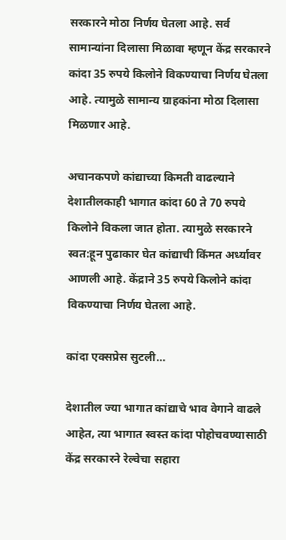सरकारने मोठा निर्णय घेतला आहे. सर्व सामान्यांना दिलासा मिळावा म्हणून केंद्र सरकारने कांदा 35 रुपये किलोने विकण्याचा निर्णय घेतला आहे. त्यामुळे सामान्य ग्राहकांना मोठा दिलासा मिळणार आहे.

अचानकपणे कांद्याच्या किमती वाढल्याने देशातीलकाही भागात कांदा 60 ते 70 रुपये किलोने विकला जात होता. त्यामुळे सरकारने स्वत:हून पुढाकार घेत कांद्याची किंमत अर्ध्यावर आणली आहे. केंद्राने 35 रुपये किलोने कांदा विकण्याचा निर्णय घेतला आहे.

कांदा एक्सप्रेस सुटली…

देशातील ज्या भागात कांद्याचे भाव वेगाने वाढले आहेत, त्या भागात स्वस्त कांदा पोहोचवण्यासाठी केंद्र सरकारने रेल्वेचा सहारा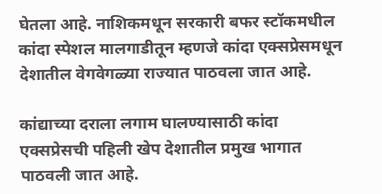घेतला आहे. नाशिकमधून सरकारी बफर स्टॉकमधील कांदा स्पेशल मालगाडीतून म्हणजे कांदा एक्सप्रेसमधून देशातील वेगवेगळ्या राज्यात पाठवला जात आहे.

कांद्याच्या दराला लगाम घालण्यासाठी कांदा एक्सप्रेसची पहिली खेप देशातील प्रमुख भागात पाठवली जात आहे.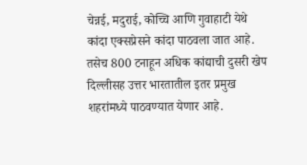चेन्नई, मदुराई, कोच्चि आणि गुवाहाटी येथे कांदा एक्सप्रेसने कांदा पाठवला जात आहे. तसेच 800 टनाहून अधिक कांद्याची दुसरी खेप दिल्लीसह उत्तर भारतातील इतर प्रमुख शहरांमध्ये पाठवण्यात येणार आहे.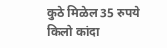कुठे मिळेल 35 रुपये किलो कांदा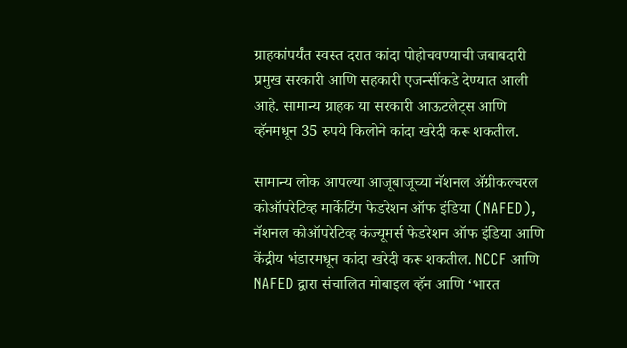ग्राहकांपर्यंत स्वस्त दरात कांदा पोहोचवण्याची जबाबदारी प्रमुख सरकारी आणि सहकारी एजन्सींकडे देण्यात आली आहे. सामान्य ग्राहक या सरकारी आऊटलेट्स आणि व्हॅनमधून 35 रुपये किलोने कांदा खरेदी करू शकतील.

सामान्य लोक आपल्या आजूबाजूच्या नॅशनल ॲग्रीकल्चरल कोऑपरेटिव्ह मार्केटिंग फेडरेशन ऑफ इंडिया (NAFED), नॅशनल कोऑपरेटिव्ह कंज्यूमर्स फेडरेशन ऑफ इंडिया आणि केंद्रीय भंडारमधून कांदा खरेदी करू शकतील. NCCF आणि NAFED द्वारा संचालित मोबाइल व्हॅन आणि ‘भारत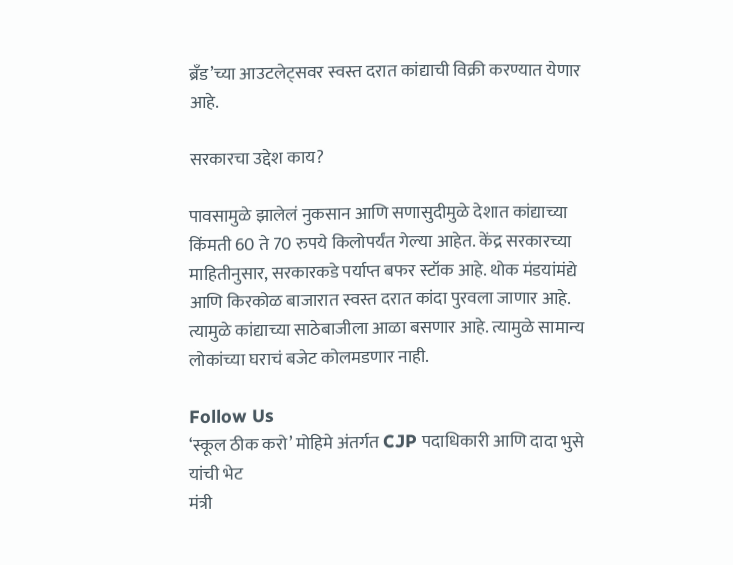ब्रँड’च्या आउटलेट्सवर स्वस्त दरात कांद्याची विक्री करण्यात येणार आहे.

सरकारचा उद्देश काय?

पावसामुळे झालेलं नुकसान आणि सणासुदीमुळे देशात कांद्याच्या किंमती 60 ते 70 रुपये किलोपर्यंत गेल्या आहेत. केंद्र सरकारच्या माहितीनुसार, सरकारकडे पर्याप्त बफर स्टॉक आहे. थोक मंडयांमंद्ये आणि किरकोळ बाजारात स्वस्त दरात कांदा पुरवला जाणार आहे. त्यामुळे कांद्याच्या साठेबाजीला आळा बसणार आहे. त्यामुळे सामान्य लोकांच्या घराचं बजेट कोलमडणार नाही.

Follow Us
‘स्कूल ठीक करो’ मोहिमे अंतर्गत CJP पदाधिकारी आणि दादा भुसे यांची भेट
मंत्री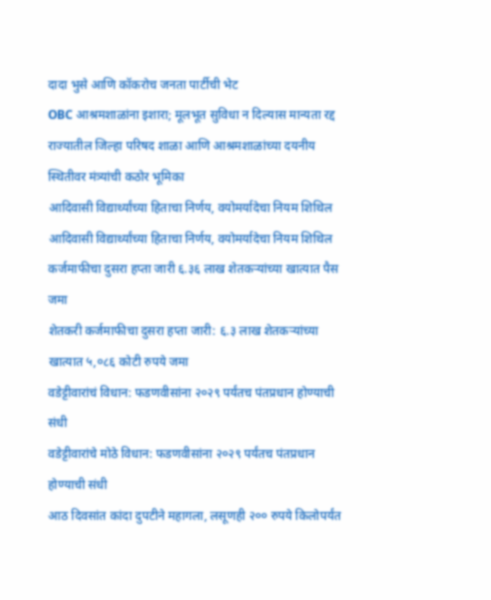दादा भुसे आणि कॉकरोच जनता पार्टीची भेट
OBC आश्रमशाळांना इशारा; मूलभूत सुविधा न दिल्यास मान्यता रद्द
राज्यातील जिल्हा परिषद शाळा आणि आश्रमशाळांच्या दयनीय स्थितीवर मंत्र्यांची कठोर भूमिका
आदिवासी विद्यार्थ्यांच्या हिताचा निर्णय, वयोमर्यादेचा नियम शिथिल
आदिवासी विद्यार्थ्यांच्या हिताचा निर्णय, वयोमर्यादेचा नियम शिथिल
कर्जमाफीचा दुसरा हप्ता जारी ६.३६ लाख शेतकऱ्यांच्या खात्यात पैस जमा
शेतकरी कर्जमाफीचा दुसरा हप्ता जारी: ६.३ लाख शेतकऱ्यांच्या खात्यात ५,०८६ कोटी रुपये जमा
वडेट्टीवारांचं विधान: फडणवीसांना २०२९ पर्यंतच पंतप्रधान होण्याची संधी
वडेट्टीवारांचे मोठे विधान: फडणवीसांना २०२९ पर्यंतच पंतप्रधान होण्याची संधी
आठ दिवसांत कांदा दुपटीने महागला, लसूणही २०० रुपये किलोपर्यंत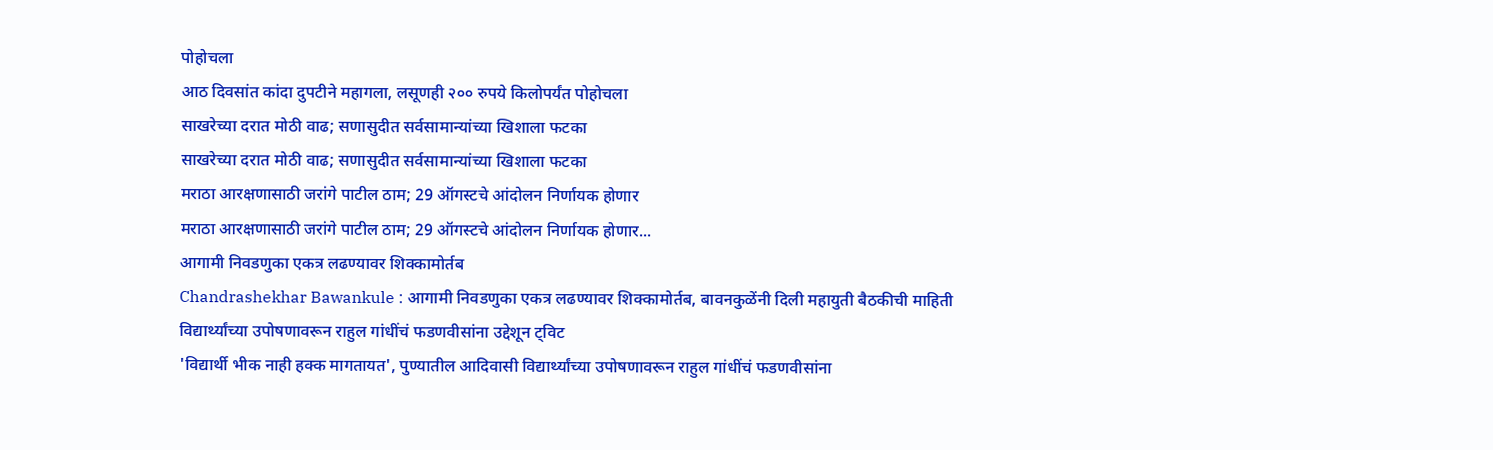पोहोचला
आठ दिवसांत कांदा दुपटीने महागला, लसूणही २०० रुपये किलोपर्यंत पोहोचला
साखरेच्या दरात मोठी वाढ; सणासुदीत सर्वसामान्यांच्या खिशाला फटका
साखरेच्या दरात मोठी वाढ; सणासुदीत सर्वसामान्यांच्या खिशाला फटका
मराठा आरक्षणासाठी जरांगे पाटील ठाम; 29 ऑगस्टचे आंदोलन निर्णायक होणार
मराठा आरक्षणासाठी जरांगे पाटील ठाम; 29 ऑगस्टचे आंदोलन निर्णायक होणार...
आगामी निवडणुका एकत्र लढण्यावर शिक्कामोर्तब
Chandrashekhar Bawankule : आगामी निवडणुका एकत्र लढण्यावर शिक्कामोर्तब, बावनकुळेंनी दिली महायुती बैठकीची माहिती
विद्यार्थ्यांच्या उपोषणावरून राहुल गांधींचं फडणवीसांना उद्देशून ट्विट
'विद्यार्थी भीक नाही हक्क मागतायत', पुण्यातील आदिवासी विद्यार्थ्यांच्या उपोषणावरून राहुल गांधींचं फडणवीसांना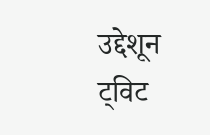उद्देशून ट्विट